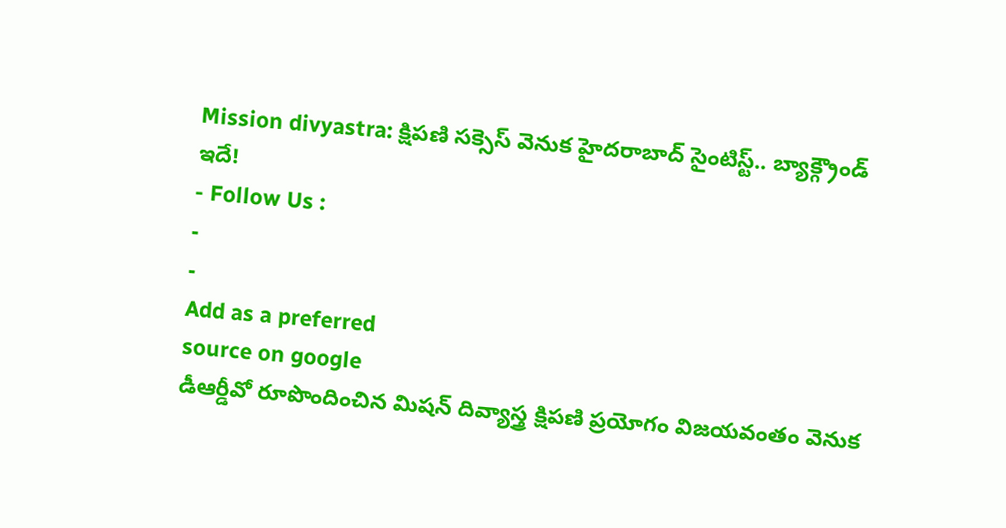Mission divyastra: క్షిపణి సక్సెస్ వెనుక హైదరాబాద్ సైంటిస్ట్.. బ్యాక్గ్రౌండ్ ఇదే!
- Follow Us :
-
-
Add as a preferred
source on google
డీఆర్డీవో రూపొందించిన మిషన్ దివ్యాస్త్ర క్షిపణి ప్రయోగం విజయవంతం వెనుక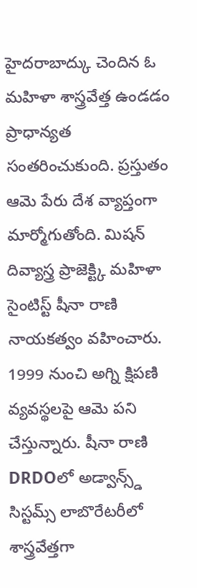హైదరాబాద్కు చెందిన ఓ మహిళా శాస్త్రవేత్త ఉండడం ప్రాధాన్యత సంతరించుకుంది. ప్రస్తుతం ఆమె పేరు దేశ వ్యాప్తంగా మార్మోగుతోంది. మిషన్ దివ్యాస్త్ర ప్రాజెక్ట్కి మహిళా సైంటిస్ట్ షీనా రాణి నాయకత్వం వహించారు. 1999 నుంచి అగ్ని క్షిపణి వ్యవస్థలపై ఆమె పని చేస్తున్నారు. షీనా రాణి DRDOలో అడ్వాన్స్డ్ సిస్టమ్స్ లాబొరేటరీలో శాస్త్రవేత్తగా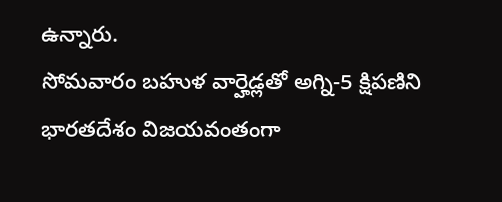ఉన్నారు.
సోమవారం బహుళ వార్హెడ్లతో అగ్ని-5 క్షిపణిని భారతదేశం విజయవంతంగా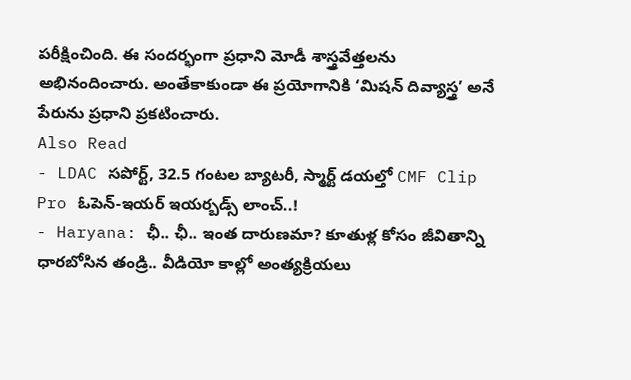పరీక్షించింది. ఈ సందర్భంగా ప్రధాని మోడీ శాస్త్రవేత్తలను అభినందించారు. అంతేకాకుండా ఈ ప్రయోగానికి ‘మిషన్ దివ్యాస్త్ర’ అనే పేరును ప్రధాని ప్రకటించారు.
Also Read
- LDAC సపోర్ట్, 32.5 గంటల బ్యాటరీ, స్మార్ట్ డయల్తో CMF Clip Pro ఓపెన్-ఇయర్ ఇయర్బడ్స్ లాంచ్..!
- Haryana: ఛీ.. ఛీ.. ఇంత దారుణమా? కూతుళ్ల కోసం జీవితాన్ని ధారబోసిన తండ్రి.. వీడియో కాల్లో అంత్యక్రియలు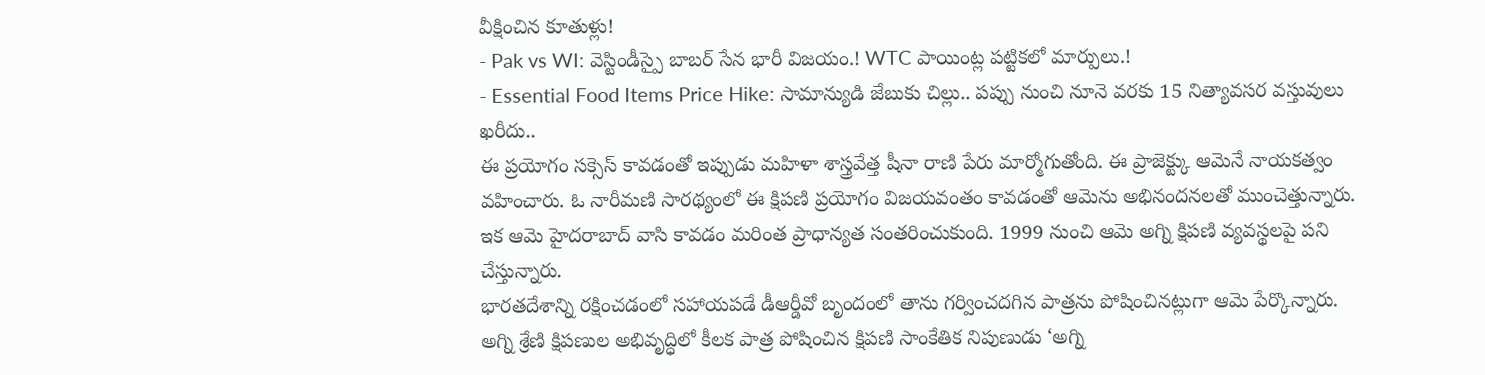వీక్షించిన కూతుళ్లు!
- Pak vs WI: వెస్టిండీస్పై బాబర్ సేన భారీ విజయం.! WTC పాయింట్ల పట్టికలో మార్పులు.!
- Essential Food Items Price Hike: సామాన్యుడి జేబుకు చిల్లు.. పప్పు నుంచి నూనె వరకు 15 నిత్యావసర వస్తువులు ఖరీదు..
ఈ ప్రయోగం సక్సెస్ కావడంతో ఇప్పుడు మహిళా శాస్త్రవేత్త షీనా రాణి పేరు మార్మోగుతోంది. ఈ ప్రాజెక్ట్కు ఆమెనే నాయకత్వం వహించారు. ఓ నారీమణి సారథ్యంలో ఈ క్షిపణి ప్రయోగం విజయవంతం కావడంతో ఆమెను అభినందనలతో ముంచెత్తున్నారు. ఇక ఆమె హైదరాబాద్ వాసి కావడం మరింత ప్రాధాన్యత సంతరించుకుంది. 1999 నుంచి ఆమె అగ్ని క్షిపణి వ్యవస్థలపై పని చేస్తున్నారు.
భారతదేశాన్ని రక్షించడంలో సహాయపడే డీఆర్డీవో బృందంలో తాను గర్వించదగిన పాత్రను పోషించినట్లుగా ఆమె పేర్కొన్నారు. అగ్ని శ్రేణి క్షిపణుల అభివృద్ధిలో కీలక పాత్ర పోషించిన క్షిపణి సాంకేతిక నిపుణుడు ‘అగ్ని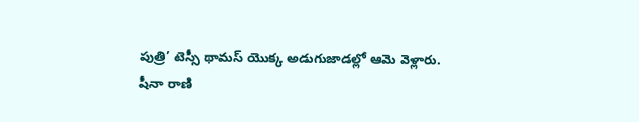పుత్రి’ టెస్సీ థామస్ యొక్క అడుగుజాడల్లో ఆమె వెళ్లారు.
షీనా రాణి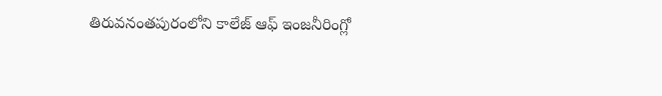తిరువనంతపురంలోని కాలేజ్ ఆఫ్ ఇంజనీరింగ్లో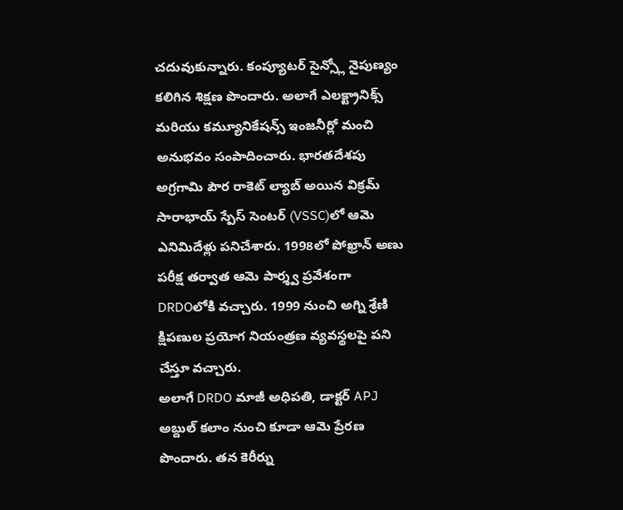చదువుకున్నారు. కంప్యూటర్ సైన్స్లో నైపుణ్యం కలిగిన శిక్షణ పొందారు. అలాగే ఎలక్ట్రానిక్స్ మరియు కమ్యూనికేషన్స్ ఇంజనీర్లో మంచి అనుభవం సంపాదించారు. భారతదేశపు అగ్రగామి పౌర రాకెట్ ల్యాబ్ అయిన విక్రమ్ సారాభాయ్ స్పేస్ సెంటర్ (VSSC)లో ఆమె ఎనిమిదేళ్లు పనిచేశారు. 1998లో పోఖ్రాన్ అణు పరీక్ష తర్వాత ఆమె పార్శ్వ ప్రవేశంగా DRDOలోకి వచ్చారు. 1999 నుంచి అగ్ని శ్రేణి క్షిపణుల ప్రయోగ నియంత్రణ వ్యవస్థలపై పని చేస్తూ వచ్చారు.
అలాగే DRDO మాజీ అధిపతి, డాక్టర్ APJ అబ్దుల్ కలాం నుంచి కూడా ఆమె ప్రేరణ పొందారు. తన కెరీర్ను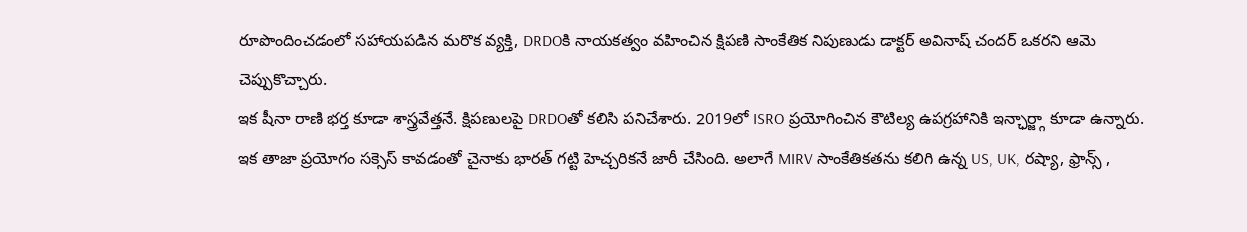రూపొందించడంలో సహాయపడిన మరొక వ్యక్తి, DRDOకి నాయకత్వం వహించిన క్షిపణి సాంకేతిక నిపుణుడు డాక్టర్ అవినాష్ చందర్ ఒకరని ఆమె చెప్పుకొచ్చారు.
ఇక షీనా రాణి భర్త కూడా శాస్త్రవేత్తనే. క్షిపణులపై DRDOతో కలిసి పనిచేశారు. 2019లో ISRO ప్రయోగించిన కౌటిల్య ఉపగ్రహానికి ఇన్ఛార్జ్గా కూడా ఉన్నారు.
ఇక తాజా ప్రయోగం సక్సెస్ కావడంతో చైనాకు భారత్ గట్టి హెచ్చరికనే జారీ చేసింది. అలాగే MIRV సాంకేతికతను కలిగి ఉన్న US, UK, రష్యా, ఫ్రాన్స్ ,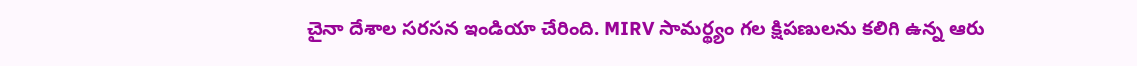చైనా దేశాల సరసన ఇండియా చేరింది. MIRV సామర్థ్యం గల క్షిపణులను కలిగి ఉన్న ఆరు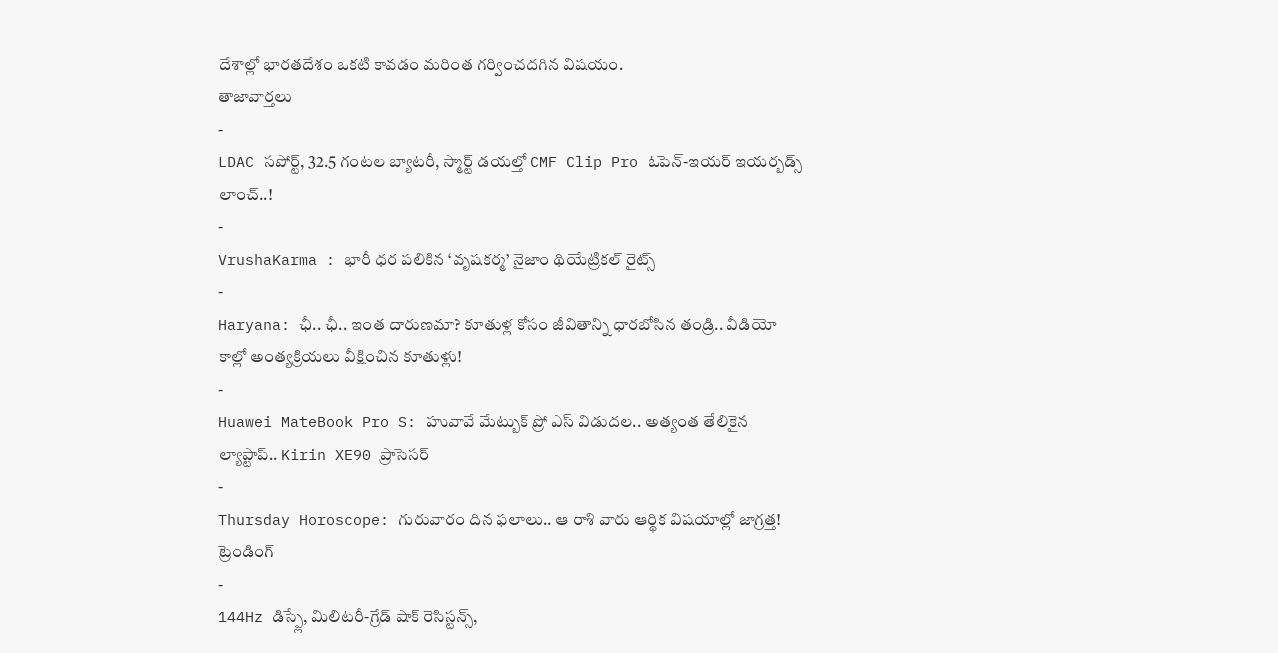దేశాల్లో భారతదేశం ఒకటి కావడం మరింత గర్వించదగిన విషయం.
తాజావార్తలు
-
LDAC సపోర్ట్, 32.5 గంటల బ్యాటరీ, స్మార్ట్ డయల్తో CMF Clip Pro ఓపెన్-ఇయర్ ఇయర్బడ్స్ లాంచ్..!
-
VrushaKarma : భారీ ధర పలికిన ‘వృషకర్మ’ నైజాం థియేట్రికల్ రైట్స్
-
Haryana: ఛీ.. ఛీ.. ఇంత దారుణమా? కూతుళ్ల కోసం జీవితాన్ని ధారబోసిన తండ్రి.. వీడియో కాల్లో అంత్యక్రియలు వీక్షించిన కూతుళ్లు!
-
Huawei MateBook Pro S: హువావే మేట్బుక్ ప్రో ఎస్ విడుదల.. అత్యంత తేలికైన ల్యాప్టాప్.. Kirin XE90 ప్రాసెసర్
-
Thursday Horoscope: గురువారం దిన ఫలాలు.. ఆ రాశి వారు ఆర్థిక విషయాల్లో జాగ్రత్త!
ట్రెండింగ్
-
144Hz డిస్ప్లే, మిలిటరీ-గ్రేడ్ షాక్ రెసిస్టన్స్,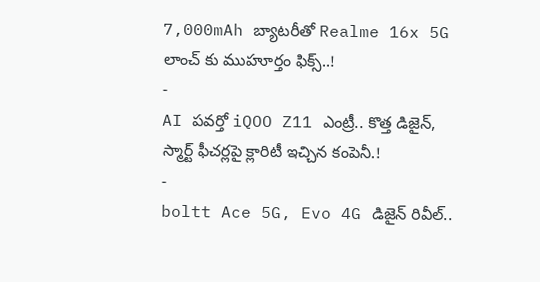7,000mAh బ్యాటరీతో Realme 16x 5G లాంచ్ కు ముహూర్తం ఫిక్స్..!
-
AI పవర్తో iQOO Z11 ఎంట్రీ.. కొత్త డిజైన్, స్మార్ట్ ఫీచర్లపై క్లారిటీ ఇచ్చిన కంపెనీ.!
-
boltt Ace 5G, Evo 4G డిజైన్ రివీల్..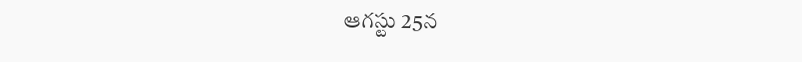ఆగస్టు 25న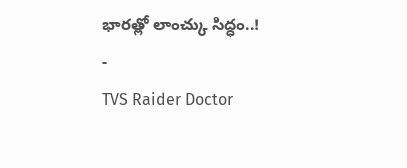భారత్లో లాంచ్కు సిద్ధం..!
-
TVS Raider Doctor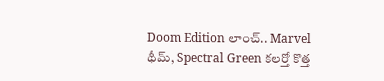Doom Edition లాంచ్.. Marvel థీమ్, Spectral Green కలర్తో కొత్త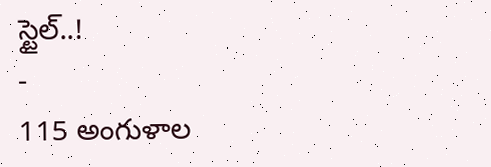స్టైల్..!
-
115 అంగుళాల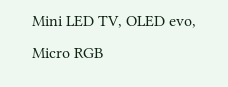Mini LED TV, OLED evo, Micro RGB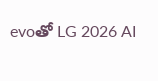evoతో LG 2026 AI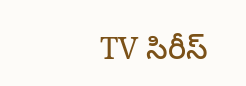TV సిరీస్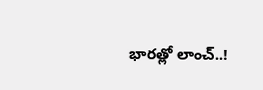భారత్లో లాంచ్..!